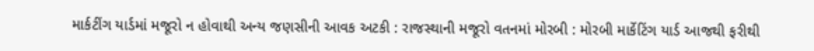માર્કટીંગ યાર્ડમાં મજૂરો ન હોવાથી અન્ય જણસીની આવક અટકી : રાજસ્થાની મજૂરો વતનમાં મોરબી : મોરબી માર્કેટિંગ યાર્ડ આજથી ફરીથી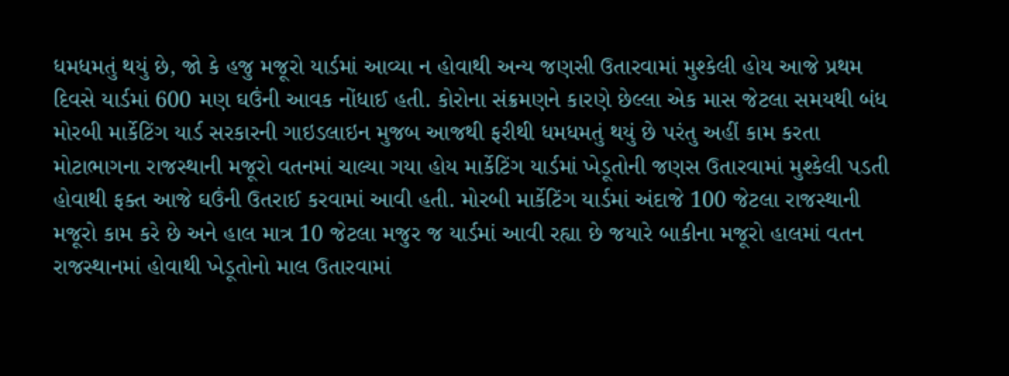ધમધમતું થયું છે, જો કે હજુ મજૂરો યાર્ડમાં આવ્યા ન હોવાથી અન્ય જણસી ઉતારવામાં મુશ્કેલી હોય આજે પ્રથમ દિવસે યાર્ડમાં 600 મણ ઘઉંની આવક નોંધાઈ હતી. કોરોના સંક્રમણને કારણે છેલ્લા એક માસ જેટલા સમયથી બંધ મોરબી માર્કેટિંગ યાર્ડ સરકારની ગાઇડલાઇન મુજબ આજથી ફરીથી ધમધમતું થયું છે પરંતુ અહીં કામ કરતા મોટાભાગના રાજસ્થાની મજૂરો વતનમાં ચાલ્યા ગયા હોય માર્કેટિંગ યાર્ડમાં ખેડૂતોની જણસ ઉતારવામાં મુશ્કેલી પડતી હોવાથી ફક્ત આજે ઘઉંની ઉતરાઈ કરવામાં આવી હતી. મોરબી માર્કેટિંગ યાર્ડમાં અંદાજે 100 જેટલા રાજસ્થાની મજૂરો કામ કરે છે અને હાલ માત્ર 10 જેટલા મજુર જ યાર્ડમાં આવી રહ્યા છે જયારે બાકીના મજૂરો હાલમાં વતન રાજસ્થાનમાં હોવાથી ખેડૂતોનો માલ ઉતારવામાં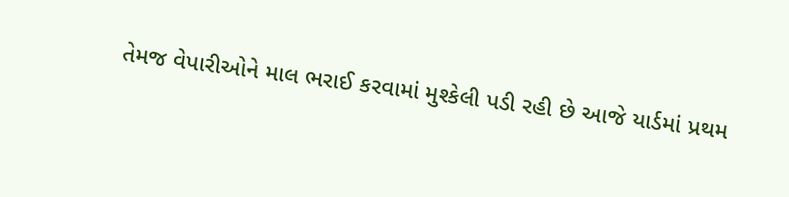તેમજ વેપારીઓને માલ ભરાઈ કરવામાં મુશ્કેલી પડી રહી છે આજે યાર્ડમાં પ્રથમ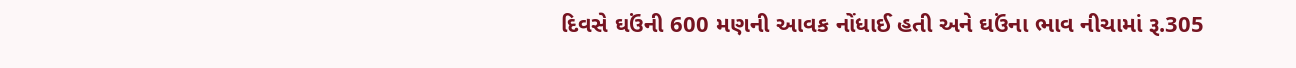દિવસે ઘઉંની 600 મણની આવક નોંધાઈ હતી અને ઘઉંના ભાવ નીચામાં રૂ.305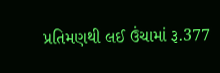પ્રતિમણથી લઈ ઉંચામાં રૂ.377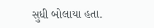સુધી બોલાયા હતા.